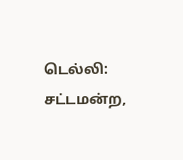டெல்லி: சட்டமன்ற,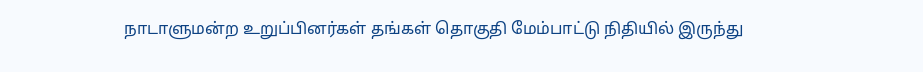நாடாளுமன்ற உறுப்பினர்கள் தங்கள் தொகுதி மேம்பாட்டு நிதியில் இருந்து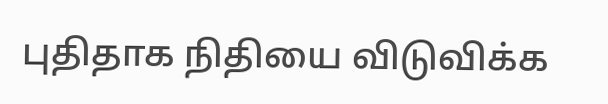புதிதாக நிதியை விடுவிக்க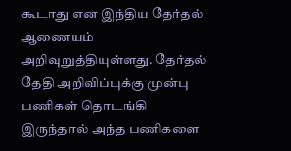கூடாது என இந்திய தேர்தல் ஆணையம் அறிவுறுத்தியுள்ளது. தேர்தல் தேதி அறிவிப்புக்கு முன்பு பணிகள் தொடங்கி இருந்தால் அந்த பணிகளை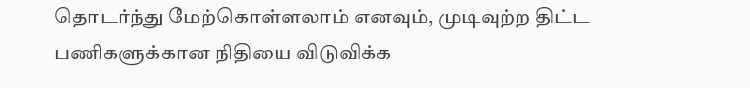தொடர்ந்து மேற்கொள்ளலாம் எனவும், முடிவுற்ற திட்ட பணிகளுக்கான நிதியை விடுவிக்க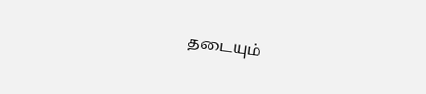தடையும்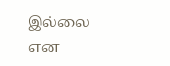இல்லை என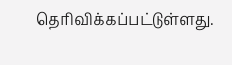தெரிவிக்கப்பட்டுள்ளது.